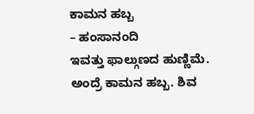ಕಾಮನ ಹಬ್ಬ
– ಹಂಸಾನಂದಿ
ಇವತ್ತು ಫಾಲ್ಗುಣದ ಹುಣ್ಣಿಮೆ. ಅಂದ್ರೆ ಕಾಮನ ಹಬ್ಬ. ಶಿವ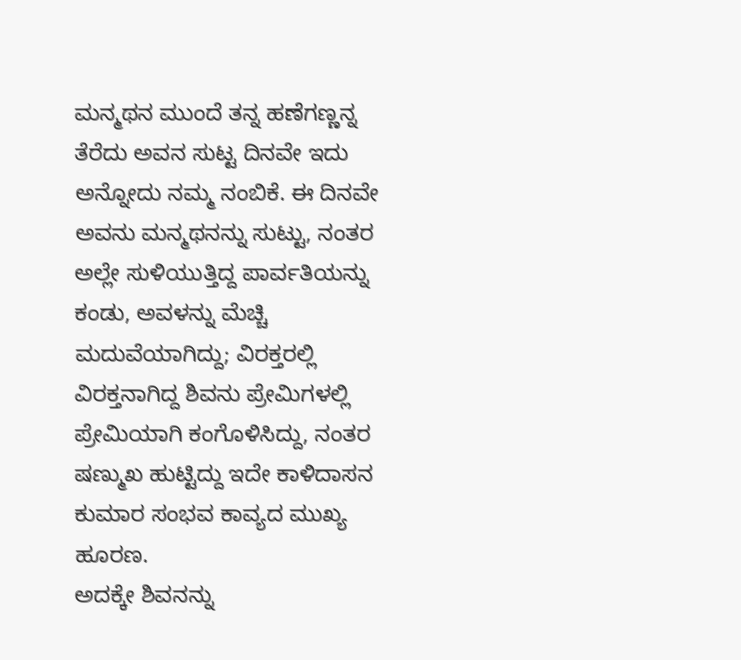ಮನ್ಮಥನ ಮುಂದೆ ತನ್ನ ಹಣೆಗಣ್ಣನ್ನ ತೆರೆದು ಅವನ ಸುಟ್ಟ ದಿನವೇ ಇದು ಅನ್ನೋದು ನಮ್ಮ ನಂಬಿಕೆ. ಈ ದಿನವೇ ಅವನು ಮನ್ಮಥನನ್ನು ಸುಟ್ಟು, ನಂತರ ಅಲ್ಲೇ ಸುಳಿಯುತ್ತಿದ್ದ ಪಾರ್ವತಿಯನ್ನು ಕಂಡು, ಅವಳನ್ನು ಮೆಚ್ಚಿ ಮದುವೆಯಾಗಿದ್ದು; ವಿರಕ್ತರಲ್ಲಿ ವಿರಕ್ತನಾಗಿದ್ದ ಶಿವನು ಪ್ರೇಮಿಗಳಲ್ಲಿ ಪ್ರೇಮಿಯಾಗಿ ಕಂಗೊಳಿಸಿದ್ದು, ನಂತರ ಷಣ್ಮುಖ ಹುಟ್ಟಿದ್ದು ಇದೇ ಕಾಳಿದಾಸನ ಕುಮಾರ ಸಂಭವ ಕಾವ್ಯದ ಮುಖ್ಯ ಹೂರಣ.
ಅದಕ್ಕೇ ಶಿವನನ್ನು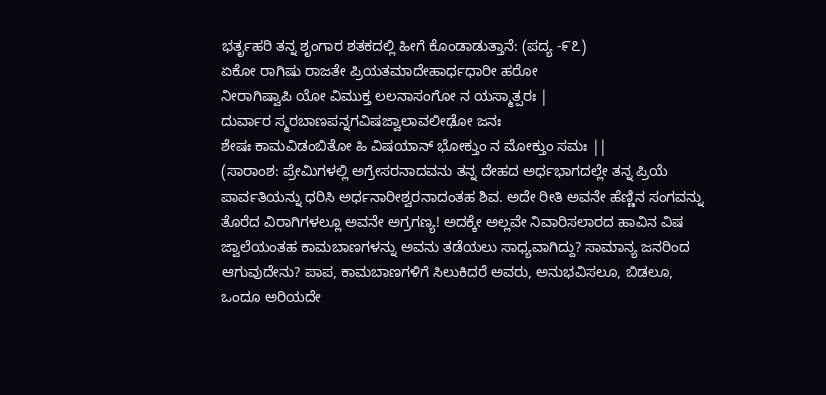ಭರ್ತೃಹರಿ ತನ್ನ ಶೃಂಗಾರ ಶತಕದಲ್ಲಿ ಹೀಗೆ ಕೊಂಡಾಡುತ್ತಾನೆ: (ಪದ್ಯ -೯೭)
ಏಕೋ ರಾಗಿಷು ರಾಜತೇ ಪ್ರಿಯತಮಾದೇಹಾರ್ಧಧಾರೀ ಹರೋ
ನೀರಾಗಿಷ್ವಾಪಿ ಯೋ ವಿಮುಕ್ತ ಲಲನಾಸಂಗೋ ನ ಯಸ್ಮಾತ್ಪರಃ |
ದುರ್ವಾರ ಸ್ಮರಬಾಣಪನ್ನಗವಿಷಜ್ವಾಲಾವಲೀಢೋ ಜನಃ
ಶೇಷಃ ಕಾಮವಿಡಂಬಿತೋ ಹಿ ವಿಷಯಾನ್ ಭೋಕ್ತುಂ ನ ಮೋಕ್ತುಂ ಸಮಃ ||
(ಸಾರಾಂಶ: ಪ್ರೇಮಿಗಳಲ್ಲಿ ಅಗ್ರೇಸರನಾದವನು ತನ್ನ ದೇಹದ ಅರ್ಧಭಾಗದಲ್ಲೇ ತನ್ನ ಪ್ರಿಯೆ ಪಾರ್ವತಿಯನ್ನು ಧರಿಸಿ ಅರ್ಧನಾರೀಶ್ವರನಾದಂತಹ ಶಿವ. ಅದೇ ರೀತಿ ಅವನೇ ಹೆಣ್ಣಿನ ಸಂಗವನ್ನು ತೊರೆದ ವಿರಾಗಿಗಳಲ್ಲೂ ಅವನೇ ಅಗ್ರಗಣ್ಯ! ಅದಕ್ಕೇ ಅಲ್ಲವೇ ನಿವಾರಿಸಲಾರದ ಹಾವಿನ ವಿಷ ಜ್ವಾಲೆಯಂತಹ ಕಾಮಬಾಣಗಳನ್ನು ಅವನು ತಡೆಯಲು ಸಾಧ್ಯವಾಗಿದ್ದು? ಸಾಮಾನ್ಯ ಜನರಿಂದ ಆಗುವುದೇನು? ಪಾಪ, ಕಾಮಬಾಣಗಳಿಗೆ ಸಿಲುಕಿದರೆ ಅವರು, ಅನುಭವಿಸಲೂ, ಬಿಡಲೂ, ಒಂದೂ ಅರಿಯದೇ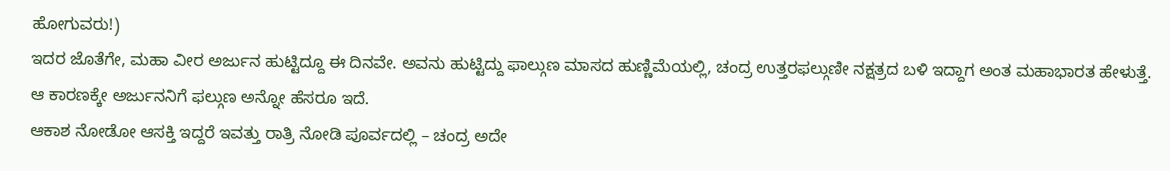ಹೋಗುವರು!)
ಇದರ ಜೊತೆಗೇ, ಮಹಾ ವೀರ ಅರ್ಜುನ ಹುಟ್ಟಿದ್ದೂ ಈ ದಿನವೇ. ಅವನು ಹುಟ್ಟಿದ್ದು ಫಾಲ್ಗುಣ ಮಾಸದ ಹುಣ್ಣಿಮೆಯಲ್ಲಿ, ಚಂದ್ರ ಉತ್ತರಫಲ್ಗುಣೀ ನಕ್ಷತ್ರದ ಬಳಿ ಇದ್ದಾಗ ಅಂತ ಮಹಾಭಾರತ ಹೇಳುತ್ತೆ. ಆ ಕಾರಣಕ್ಕೇ ಅರ್ಜುನನಿಗೆ ಫಲ್ಗುಣ ಅನ್ನೋ ಹೆಸರೂ ಇದೆ.
ಆಕಾಶ ನೋಡೋ ಆಸಕ್ತಿ ಇದ್ದರೆ ಇವತ್ತು ರಾತ್ರಿ ನೋಡಿ ಪೂರ್ವದಲ್ಲಿ – ಚಂದ್ರ ಅದೇ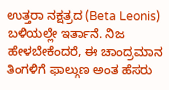ಉತ್ತರಾ ನಕ್ಷತ್ರದ (Beta Leonis) ಬಳಿಯಲ್ಲೇ ಇರ್ತಾನೆ. ನಿಜ ಹೇಳಬೇಕೆಂದರೆ, ಈ ಚಾಂದ್ರಮಾನ ತಿಂಗಳಿಗೆ ಫಾಲ್ಗುಣ ಅಂತ ಹೆಸರು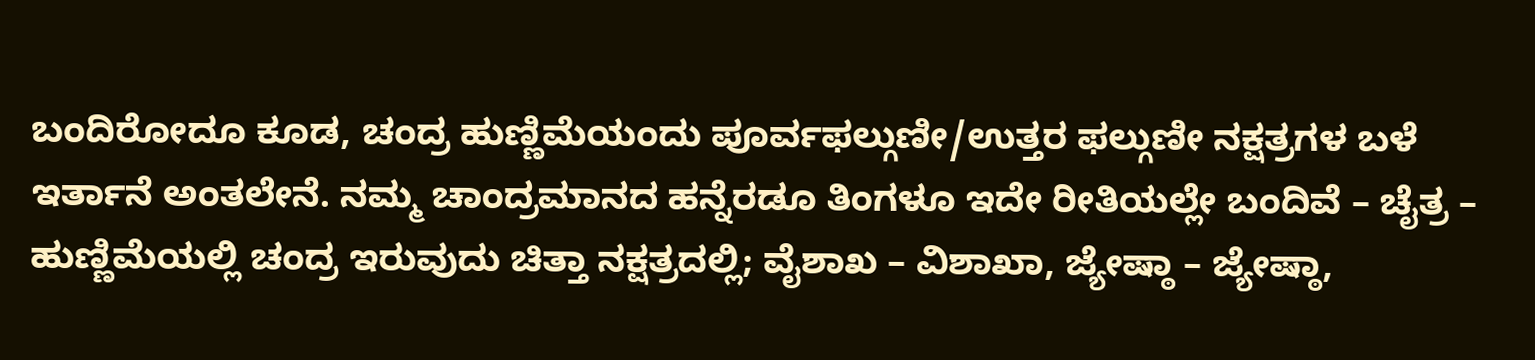ಬಂದಿರೋದೂ ಕೂಡ, ಚಂದ್ರ ಹುಣ್ಣಿಮೆಯಂದು ಪೂರ್ವಫಲ್ಗುಣೀ/ಉತ್ತರ ಫಲ್ಗುಣೀ ನಕ್ಷತ್ರಗಳ ಬಳೆ ಇರ್ತಾನೆ ಅಂತಲೇನೆ. ನಮ್ಮ ಚಾಂದ್ರಮಾನದ ಹನ್ನೆರಡೂ ತಿಂಗಳೂ ಇದೇ ರೀತಿಯಲ್ಲೇ ಬಂದಿವೆ – ಚೈತ್ರ – ಹುಣ್ಣಿಮೆಯಲ್ಲಿ ಚಂದ್ರ ಇರುವುದು ಚಿತ್ತಾ ನಕ್ಷತ್ರದಲ್ಲಿ; ವೈಶಾಖ – ವಿಶಾಖಾ, ಜ್ಯೇಷ್ಠಾ – ಜ್ಯೇಷ್ಠಾ,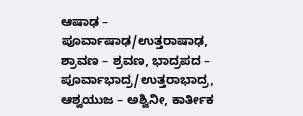ಆಷಾಢ – ಪೂರ್ವಾಷಾಢ/ಉತ್ತರಾಷಾಢ, ಶ್ರಾವಣ – ಶ್ರವಣ, ಭಾದ್ರಪದ – ಪೂರ್ವಾಭಾದ್ರ/ಉತ್ತರಾಭಾದ್ರ, ಆಶ್ವಯುಜ – ಅಶ್ವಿನೀ, ಕಾರ್ತೀಕ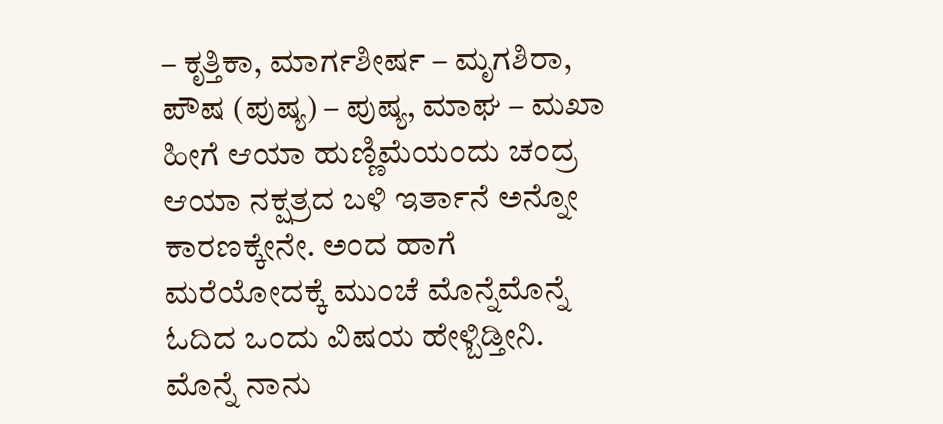– ಕೃತ್ತಿಕಾ, ಮಾರ್ಗಶೀರ್ಷ – ಮೃಗಶಿರಾ, ಪೌಷ (ಪುಷ್ಯ) – ಪುಷ್ಯ, ಮಾಘ – ಮಖಾ ಹೀಗೆ ಆಯಾ ಹುಣ್ಣಿಮೆಯಂದು ಚಂದ್ರ ಆಯಾ ನಕ್ಷತ್ರದ ಬಳಿ ಇರ್ತಾನೆ ಅನ್ನೋ ಕಾರಣಕ್ಕೇನೇ. ಅಂದ ಹಾಗೆ ಮರೆಯೋದಕ್ಕೆ ಮುಂಚೆ ಮೊನ್ನೆಮೊನ್ನೆ ಓದಿದ ಒಂದು ವಿಷಯ ಹೇಳ್ಬಿಡ್ತೀನಿ. ಮೊನ್ನೆ ನಾನು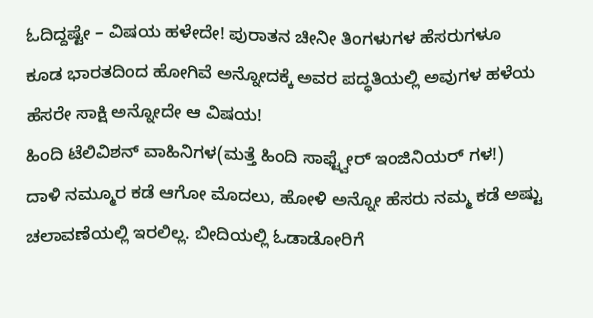ಓದಿದ್ದಷ್ಟೇ – ವಿಷಯ ಹಳೇದೇ! ಪುರಾತನ ಚೀನೀ ತಿಂಗಳುಗಳ ಹೆಸರುಗಳೂ ಕೂಡ ಭಾರತದಿಂದ ಹೋಗಿವೆ ಅನ್ನೋದಕ್ಕೆ ಅವರ ಪದ್ಧತಿಯಲ್ಲಿ ಅವುಗಳ ಹಳೆಯ ಹೆಸರೇ ಸಾಕ್ಷಿ ಅನ್ನೋದೇ ಆ ವಿಷಯ!
ಹಿಂದಿ ಟೆಲಿವಿಶನ್ ವಾಹಿನಿಗಳ(ಮತ್ತೆ ಹಿಂದಿ ಸಾಫ್ಟ್ವೇರ್ ಇಂಜಿನಿಯರ್ ಗಳ!) ದಾಳಿ ನಮ್ಮೂರ ಕಡೆ ಆಗೋ ಮೊದಲು, ಹೋಳಿ ಅನ್ನೋ ಹೆಸರು ನಮ್ಮ ಕಡೆ ಅಷ್ಟು ಚಲಾವಣೆಯಲ್ಲಿ ಇರಲಿಲ್ಲ. ಬೀದಿಯಲ್ಲಿ ಓಡಾಡೋರಿಗೆ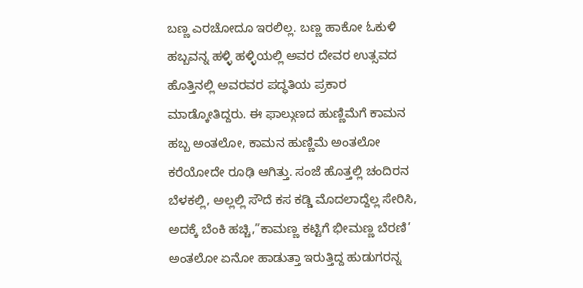ಬಣ್ಣ ಎರಚೋದೂ ಇರಲಿಲ್ಲ. ಬಣ್ಣ ಹಾಕೋ ಓಕುಳಿ ಹಬ್ಬವನ್ನ ಹಳ್ಳಿ ಹಳ್ಳಿಯಲ್ಲಿ ಅವರ ದೇವರ ಉತ್ಸವದ ಹೊತ್ತಿನಲ್ಲಿ ಅವರವರ ಪದ್ಧತಿಯ ಪ್ರಕಾರ ಮಾಡ್ಕೋತಿದ್ದರು. ಈ ಫಾಲ್ಗುಣದ ಹುಣ್ಣಿಮೆಗೆ ಕಾಮನ ಹಬ್ಬ ಅಂತಲೋ, ಕಾಮನ ಹುಣ್ಣಿಮೆ ಅಂತಲೋ ಕರೆಯೋದೇ ರೂಢಿ ಆಗಿತ್ತು. ಸಂಜೆ ಹೊತ್ತಲ್ಲಿ ಚಂದಿರನ ಬೆಳಕಲ್ಲಿ, ಅಲ್ಲಲ್ಲಿ ಸೌದೆ ಕಸ ಕಡ್ಡಿ ಮೊದಲಾದ್ದೆಲ್ಲ ಸೇರಿಸಿ, ಅದಕ್ಕೆ ಬೆಂಕಿ ಹಚ್ಚಿ,”ಕಾಮಣ್ಣ ಕಟ್ಟಿಗೆ ಭೀಮಣ್ಣ ಬೆರಣಿ’ ಅಂತಲೋ ಏನೋ ಹಾಡುತ್ತಾ ಇರುತ್ತಿದ್ದ ಹುಡುಗರನ್ನ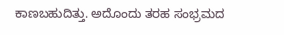ಕಾಣಬಹುದಿತ್ತು. ಅದೊಂದು ತರಹ ಸಂಭ್ರಮದ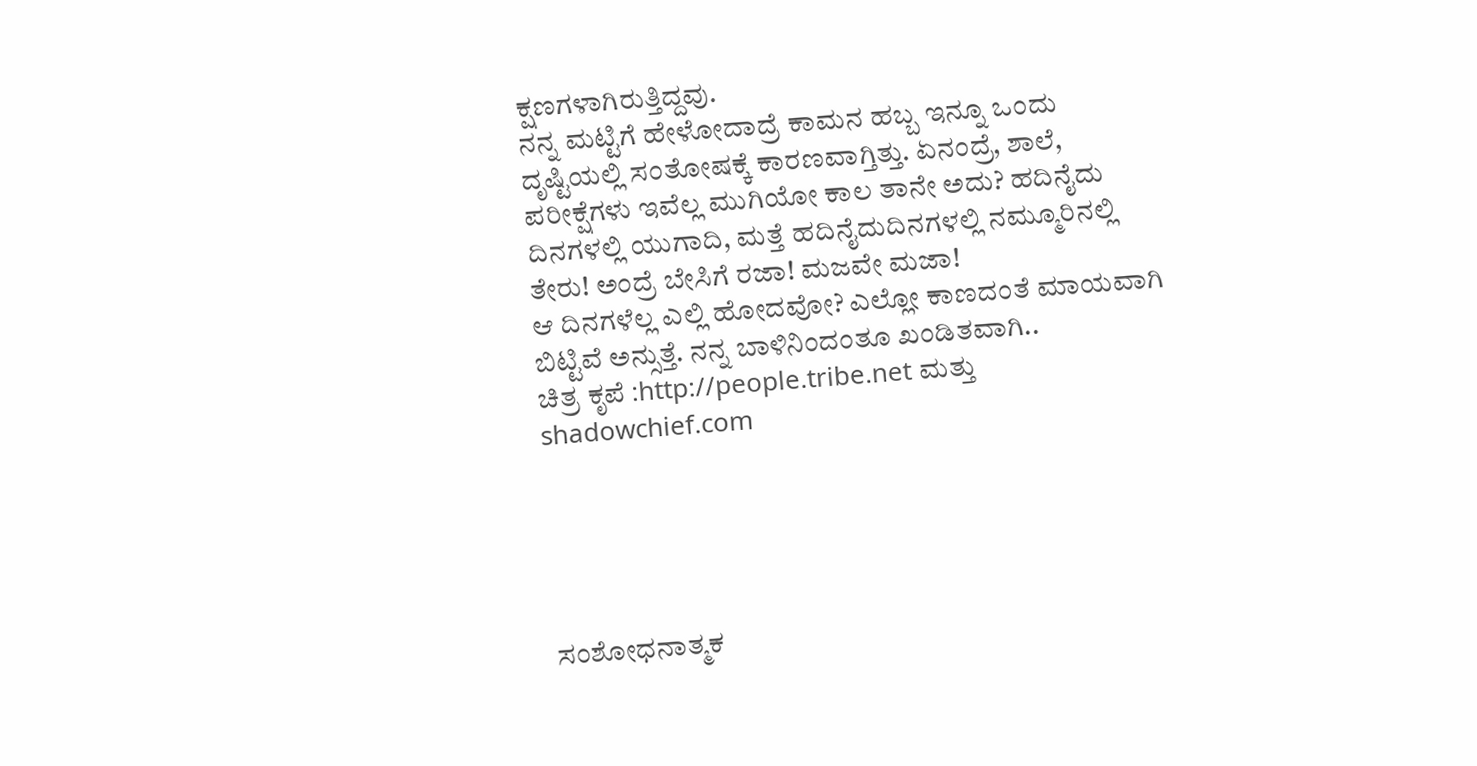ಕ್ಷಣಗಳಾಗಿರುತ್ತಿದ್ದವು.
ನನ್ನ ಮಟ್ಟಿಗೆ ಹೇಳೋದಾದ್ರೆ ಕಾಮನ ಹಬ್ಬ ಇನ್ನೂ ಒಂದು ದೃಷ್ಟಿಯಲ್ಲಿ ಸಂತೋಷಕ್ಕೆ ಕಾರಣವಾಗ್ತಿತ್ತು. ಏನಂದ್ರೆ, ಶಾಲೆ, ಪರೀಕ್ಷೆಗಳು ಇವೆಲ್ಲ ಮುಗಿಯೋ ಕಾಲ ತಾನೇ ಅದು? ಹದಿನೈದು ದಿನಗಳಲ್ಲಿ ಯುಗಾದಿ, ಮತ್ತೆ ಹದಿನೈದುದಿನಗಳಲ್ಲಿ ನಮ್ಮೂರಿನಲ್ಲಿ ತೇರು! ಅಂದ್ರೆ ಬೇಸಿಗೆ ರಜಾ! ಮಜವೇ ಮಜಾ!
ಆ ದಿನಗಳೆಲ್ಲ ಎಲ್ಲಿ ಹೋದವೋ? ಎಲ್ಲೋ ಕಾಣದಂತೆ ಮಾಯವಾಗಿ ಬಿಟ್ಟಿವೆ ಅನ್ಸುತ್ತೆ. ನನ್ನ ಬಾಳಿನಿಂದಂತೂ ಖಂಡಿತವಾಗಿ..
ಚಿತ್ರ ಕೃಪೆ :http://people.tribe.net ಮತ್ತು shadowchief.com





ಸಂಶೋಧನಾತ್ಮಕ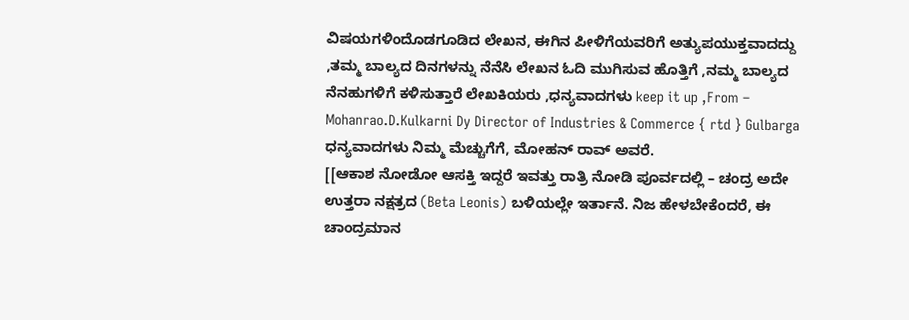ವಿಷಯಗಳಿಂದೊಡಗೂಡಿದ ಲೇಖನ, ಈಗಿನ ಪೀಳಿಗೆಯವರಿಗೆ ಅತ್ಯುಪಯುಕ್ತವಾದದ್ದು ,ತಮ್ಮ ಬಾಲ್ಯದ ದಿನಗಳನ್ನು ನೆನೆಸಿ ಲೇಖನ ಓದಿ ಮುಗಿಸುವ ಹೊತ್ತಿಗೆ ,ನಮ್ಮ ಬಾಲ್ಯದ ನೆನಹುಗಳಿಗೆ ಕಳಿಸುತ್ತಾರೆ ಲೇಖಕಿಯರು ,ಧನ್ಯವಾದಗಳು keep it up ,From – Mohanrao.D.Kulkarni Dy Director of Industries & Commerce { rtd } Gulbarga
ಧನ್ಯವಾದಗಳು ನಿಮ್ಮ ಮೆಚ್ಚುಗೆಗೆ, ಮೋಹನ್ ರಾವ್ ಅವರೆ.
[[ಆಕಾಶ ನೋಡೋ ಆಸಕ್ತಿ ಇದ್ದರೆ ಇವತ್ತು ರಾತ್ರಿ ನೋಡಿ ಪೂರ್ವದಲ್ಲಿ – ಚಂದ್ರ ಅದೇ ಉತ್ತರಾ ನಕ್ಷತ್ರದ (Beta Leonis) ಬಳಿಯಲ್ಲೇ ಇರ್ತಾನೆ. ನಿಜ ಹೇಳಬೇಕೆಂದರೆ, ಈ ಚಾಂದ್ರಮಾನ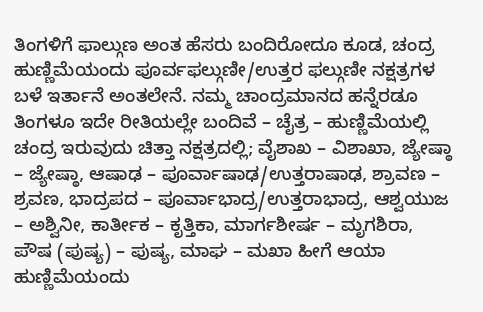ತಿಂಗಳಿಗೆ ಫಾಲ್ಗುಣ ಅಂತ ಹೆಸರು ಬಂದಿರೋದೂ ಕೂಡ, ಚಂದ್ರ ಹುಣ್ಣಿಮೆಯಂದು ಪೂರ್ವಫಲ್ಗುಣೀ/ಉತ್ತರ ಫಲ್ಗುಣೀ ನಕ್ಷತ್ರಗಳ ಬಳೆ ಇರ್ತಾನೆ ಅಂತಲೇನೆ. ನಮ್ಮ ಚಾಂದ್ರಮಾನದ ಹನ್ನೆರಡೂ ತಿಂಗಳೂ ಇದೇ ರೀತಿಯಲ್ಲೇ ಬಂದಿವೆ – ಚೈತ್ರ – ಹುಣ್ಣಿಮೆಯಲ್ಲಿ ಚಂದ್ರ ಇರುವುದು ಚಿತ್ತಾ ನಕ್ಷತ್ರದಲ್ಲಿ; ವೈಶಾಖ – ವಿಶಾಖಾ, ಜ್ಯೇಷ್ಠಾ – ಜ್ಯೇಷ್ಠಾ, ಆಷಾಢ – ಪೂರ್ವಾಷಾಢ/ಉತ್ತರಾಷಾಢ, ಶ್ರಾವಣ – ಶ್ರವಣ, ಭಾದ್ರಪದ – ಪೂರ್ವಾಭಾದ್ರ/ಉತ್ತರಾಭಾದ್ರ, ಆಶ್ವಯುಜ – ಅಶ್ವಿನೀ, ಕಾರ್ತೀಕ – ಕೃತ್ತಿಕಾ, ಮಾರ್ಗಶೀರ್ಷ – ಮೃಗಶಿರಾ, ಪೌಷ (ಪುಷ್ಯ) – ಪುಷ್ಯ, ಮಾಘ – ಮಖಾ ಹೀಗೆ ಆಯಾ ಹುಣ್ಣಿಮೆಯಂದು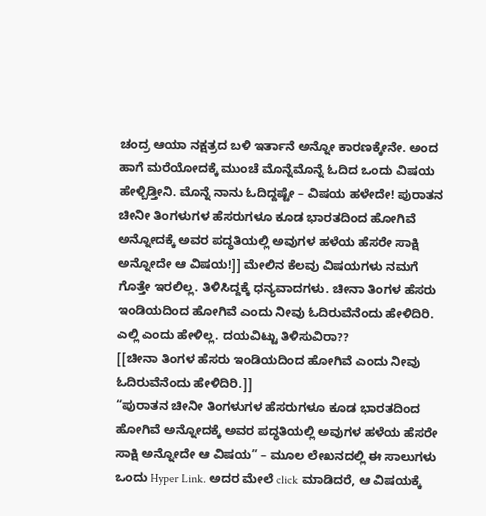ಚಂದ್ರ ಆಯಾ ನಕ್ಷತ್ರದ ಬಳಿ ಇರ್ತಾನೆ ಅನ್ನೋ ಕಾರಣಕ್ಕೇನೇ. ಅಂದ ಹಾಗೆ ಮರೆಯೋದಕ್ಕೆ ಮುಂಚೆ ಮೊನ್ನೆಮೊನ್ನೆ ಓದಿದ ಒಂದು ವಿಷಯ ಹೇಳ್ಬಿಡ್ತೀನಿ. ಮೊನ್ನೆ ನಾನು ಓದಿದ್ದಷ್ಟೇ – ವಿಷಯ ಹಳೇದೇ! ಪುರಾತನ ಚೀನೀ ತಿಂಗಳುಗಳ ಹೆಸರುಗಳೂ ಕೂಡ ಭಾರತದಿಂದ ಹೋಗಿವೆ ಅನ್ನೋದಕ್ಕೆ ಅವರ ಪದ್ಧತಿಯಲ್ಲಿ ಅವುಗಳ ಹಳೆಯ ಹೆಸರೇ ಸಾಕ್ಷಿ ಅನ್ನೋದೇ ಆ ವಿಷಯ!]] ಮೇಲಿನ ಕೆಲವು ವಿಷಯಗಳು ನಮಗೆ ಗೊತ್ತೇ ಇರಲಿಲ್ಲ. ತಿಳಿಸಿದ್ದಕ್ಕೆ ಧನ್ಯವಾದಗಳು. ಚೀನಾ ತಿಂಗಳ ಹೆಸರು ಇಂಡಿಯದಿಂದ ಹೋಗಿವೆ ಎಂದು ನೀವು ಓದಿರುವೆನೆಂದು ಹೇಳಿದಿರಿ. ಎಲ್ಲಿ ಎಂದು ಹೇಳಿಲ್ಲ. ದಯವಿಟ್ಟು ತಿಳಿಸುವಿರಾ??
[[ಚೀನಾ ತಿಂಗಳ ಹೆಸರು ಇಂಡಿಯದಿಂದ ಹೋಗಿವೆ ಎಂದು ನೀವು ಓದಿರುವೆನೆಂದು ಹೇಳಿದಿರಿ.]]
“ಪುರಾತನ ಚೀನೀ ತಿಂಗಳುಗಳ ಹೆಸರುಗಳೂ ಕೂಡ ಭಾರತದಿಂದ ಹೋಗಿವೆ ಅನ್ನೋದಕ್ಕೆ ಅವರ ಪದ್ಧತಿಯಲ್ಲಿ ಅವುಗಳ ಹಳೆಯ ಹೆಸರೇ ಸಾಕ್ಷಿ ಅನ್ನೋದೇ ಆ ವಿಷಯ” – ಮೂಲ ಲೇಖನದಲ್ಲಿ ಈ ಸಾಲುಗಳು ಒಂದು Hyper Link. ಅದರ ಮೇಲೆ click ಮಾಡಿದರೆ, ಆ ವಿಷಯಕ್ಕೆ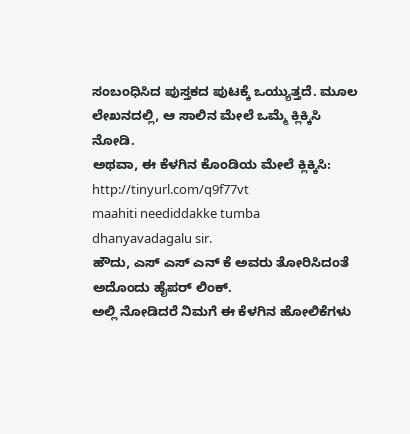ಸಂಬಂಧಿಸಿದ ಪುಸ್ತಕದ ಪುಟಕ್ಕೆ ಒಯ್ಯುತ್ತದೆ. ಮೂಲ ಲೇಖನದಲ್ಲಿ, ಆ ಸಾಲಿನ ಮೇಲೆ ಒಮ್ಮೆ ಕ್ಲಿಕ್ಕಿಸಿ ನೋಡಿ.
ಅಥವಾ, ಈ ಕೆಳಗಿನ ಕೊಂಡಿಯ ಮೇಲೆ ಕ್ಲಿಕ್ಕಿಸಿ:
http://tinyurl.com/q9f77vt
maahiti neediddakke tumba dhanyavadagalu sir.
ಹೌದು, ಎಸ್ ಎಸ್ ಎನ್ ಕೆ ಅವರು ತೋರಿಸಿದಂತೆ ಅದೊಂದು ಹೈಪರ್ ಲಿಂಕ್.
ಅಲ್ಲಿ ನೋಡಿದರೆ ನಿಮಗೆ ಈ ಕೆಳಗಿನ ಹೋಲಿಕೆಗಳು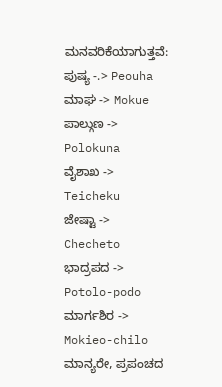ಮನವರಿಕೆಯಾಗುತ್ತವೆ:
ಪುಷ್ಯ -.> Peouha
ಮಾಘ -> Mokue
ಪಾಲ್ಗುಣ -> Polokuna
ವೈಶಾಖ -> Teicheku
ಜೇಷ್ಟಾ -> Checheto
ಭಾದ್ರಪದ -> Potolo-podo
ಮಾರ್ಗಶಿರ -> Mokieo-chilo
ಮಾನ್ಯರೇ, ಪ್ರಪಂಚದ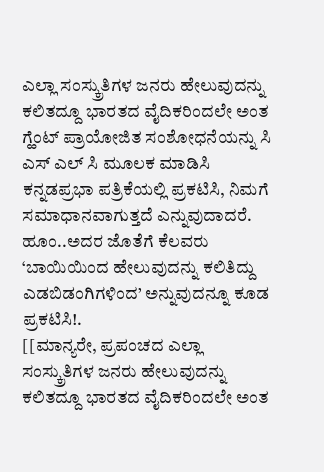ಎಲ್ಲಾ ಸಂಸ್ಕ್ರುತಿಗಳ ಜನರು ಹೇಲುವುದನ್ನು ಕಲಿತದ್ದೂ ಭಾರತದ ವೈದಿಕರಿಂದಲೇ ಅಂತ ಗ್ಹೆಂಟ್ ಪ್ರಾಯೋಜಿತ ಸಂಶೋಧನೆಯನ್ನು ಸಿ ಎಸ್ ಎಲ್ ಸಿ ಮೂಲಕ ಮಾಡಿಸಿ ಕನ್ನಡಪ್ರಭಾ ಪತ್ರಿಕೆಯಲ್ಲಿ ಪ್ರಕಟಿಸಿ, ನಿಮಗೆ ಸಮಾಧಾನವಾಗುತ್ತದೆ ಎನ್ನುವುದಾದರೆ.
ಹೂಂ..ಅದರ ಜೊತೆಗೆ ಕೆಲವರು ‘ಬಾಯಿಯಿಂದ ಹೇಲುವುದನ್ನು ಕಲಿತಿದ್ದು ಎಡಬಿಡಂಗಿಗಳಿಂದ’ ಅನ್ನುವುದನ್ನೂ ಕೂಡ ಪ್ರಕಟಿಸಿ!.
[[ಮಾನ್ಯರೇ, ಪ್ರಪಂಚದ ಎಲ್ಲಾ ಸಂಸ್ಕ್ರುತಿಗಳ ಜನರು ಹೇಲುವುದನ್ನು ಕಲಿತದ್ದೂ ಭಾರತದ ವೈದಿಕರಿಂದಲೇ ಅಂತ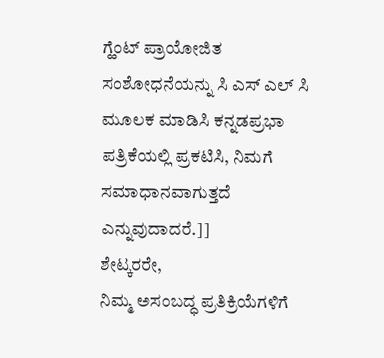ಗ್ಹೆಂಟ್ ಪ್ರಾಯೋಜಿತ ಸಂಶೋಧನೆಯನ್ನು ಸಿ ಎಸ್ ಎಲ್ ಸಿ ಮೂಲಕ ಮಾಡಿಸಿ ಕನ್ನಡಪ್ರಭಾ ಪತ್ರಿಕೆಯಲ್ಲಿ ಪ್ರಕಟಿಸಿ, ನಿಮಗೆ ಸಮಾಧಾನವಾಗುತ್ತದೆ ಎನ್ನುವುದಾದರೆ.]]
ಶೇಟ್ಕರರೇ,
ನಿಮ್ಮ ಅಸಂಬದ್ಧ ಪ್ರತಿಕ್ರಿಯೆಗಳಿಗೆ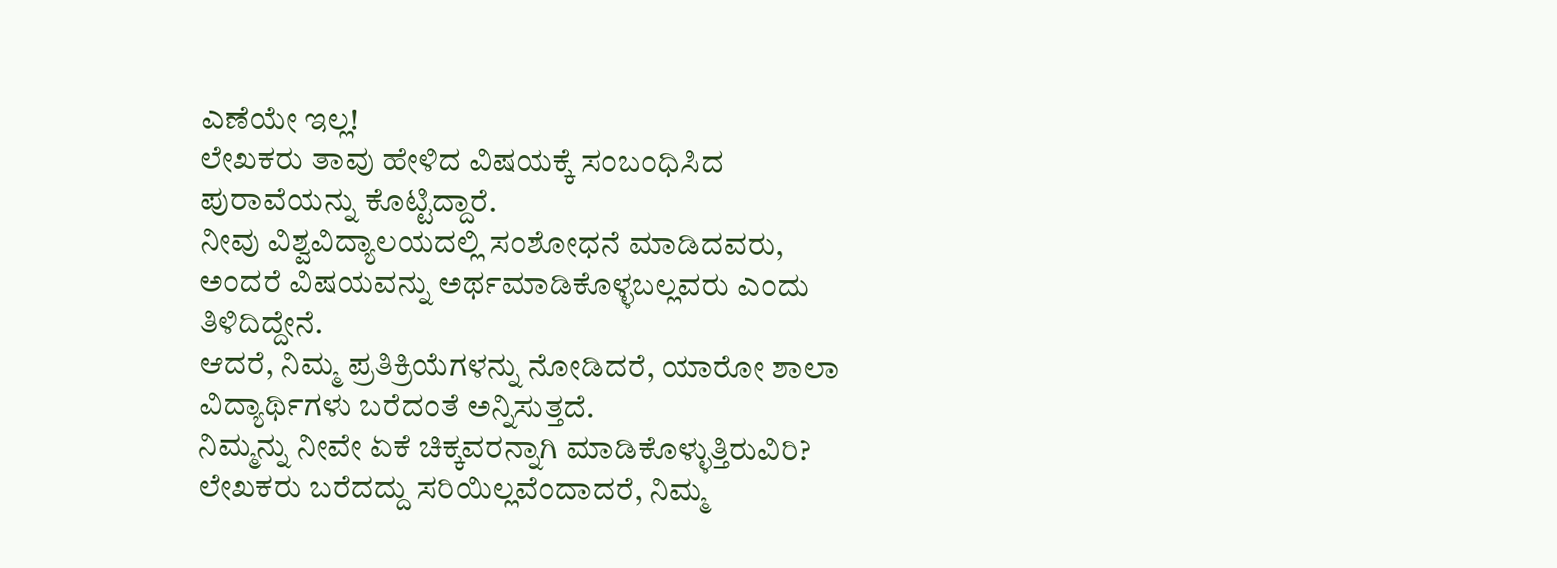ಎಣೆಯೇ ಇಲ್ಲ!
ಲೇಖಕರು ತಾವು ಹೇಳಿದ ವಿಷಯಕ್ಕೆ ಸಂಬಂಧಿಸಿದ ಪುರಾವೆಯನ್ನು ಕೊಟ್ಟಿದ್ದಾರೆ.
ನೀವು ವಿಶ್ವವಿದ್ಯಾಲಯದಲ್ಲಿ ಸಂಶೋಧನೆ ಮಾಡಿದವರು, ಅಂದರೆ ವಿಷಯವನ್ನು ಅರ್ಥಮಾಡಿಕೊಳ್ಳಬಲ್ಲವರು ಎಂದು ತಿಳಿದಿದ್ದೇನೆ.
ಆದರೆ, ನಿಮ್ಮ ಪ್ರತಿಕ್ರಿಯೆಗಳನ್ನು ನೋಡಿದರೆ, ಯಾರೋ ಶಾಲಾ ವಿದ್ಯಾರ್ಥಿಗಳು ಬರೆದಂತೆ ಅನ್ನಿಸುತ್ತದೆ.
ನಿಮ್ಮನ್ನು ನೀವೇ ಏಕೆ ಚಿಕ್ಕವರನ್ನಾಗಿ ಮಾಡಿಕೊಳ್ಳುತ್ತಿರುವಿರಿ?
ಲೇಖಕರು ಬರೆದದ್ದು ಸರಿಯಿಲ್ಲವೆಂದಾದರೆ, ನಿಮ್ಮ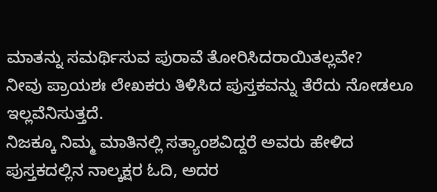ಮಾತನ್ನು ಸಮರ್ಥಿಸುವ ಪುರಾವೆ ತೋರಿಸಿದರಾಯಿತಲ್ಲವೇ?
ನೀವು ಪ್ರಾಯಶಃ ಲೇಖಕರು ತಿಳಿಸಿದ ಪುಸ್ತಕವನ್ನು ತೆರೆದು ನೋಡಲೂ ಇಲ್ಲವೆನಿಸುತ್ತದೆ.
ನಿಜಕ್ಕೂ ನಿಮ್ಮ ಮಾತಿನಲ್ಲಿ ಸತ್ಯಾಂಶವಿದ್ದರೆ ಅವರು ಹೇಳಿದ ಪುಸ್ತಕದಲ್ಲಿನ ನಾಲ್ಕಕ್ಷರ ಓದಿ, ಅದರ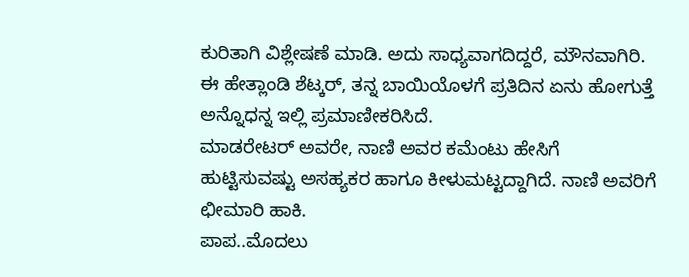ಕುರಿತಾಗಿ ವಿಶ್ಲೇಷಣೆ ಮಾಡಿ. ಅದು ಸಾಧ್ಯವಾಗದಿದ್ದರೆ, ಮೌನವಾಗಿರಿ.
ಈ ಹೇತ್ಲಾಂಡಿ ಶೆಟ್ಕರ್, ತನ್ನ ಬಾಯಿಯೊಳಗೆ ಪ್ರತಿದಿನ ಏನು ಹೋಗುತ್ತೆ ಅನ್ನೊಧನ್ನ ಇಲ್ಲಿ ಪ್ರಮಾಣೀಕರಿಸಿದೆ.
ಮಾಡರೇಟರ್ ಅವರೇ, ನಾಣಿ ಅವರ ಕಮೆಂಟು ಹೇಸಿಗೆ ಹುಟ್ಟಿಸುವಷ್ಟು ಅಸಹ್ಯಕರ ಹಾಗೂ ಕೀಳುಮಟ್ಟದ್ದಾಗಿದೆ. ನಾಣಿ ಅವರಿಗೆ ಛೀಮಾರಿ ಹಾಕಿ.
ಪಾಪ..ಮೊದಲು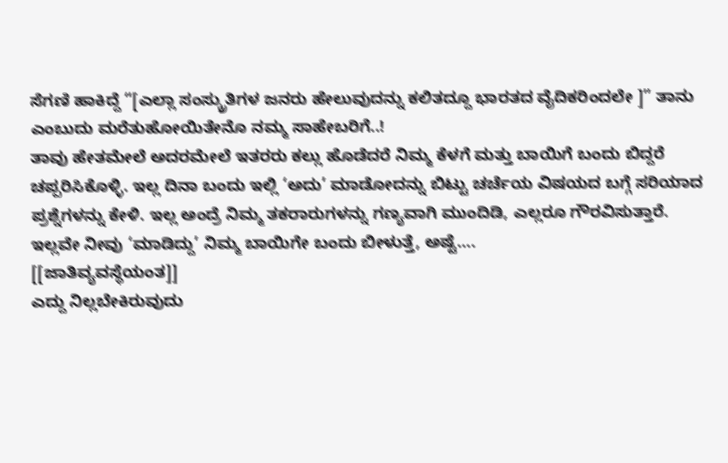ಸೆಗಣಿ ಹಾಕಿದ್ದೆ “[ಎಲ್ಲಾ ಸಂಸ್ಕ್ರುತಿಗಳ ಜನರು ಹೇಲುವುದನ್ನು ಕಲಿತದ್ದೂ ಭಾರತದ ವೈದಿಕರಿಂದಲೇ ]” ತಾನು ಎಂಬುದು ಮರೆತುಹೋಯಿತೇನೊ ನಮ್ಮ ಸಾಹೇಬರಿಗೆ..!
ತಾವು ಹೇತಮೇಲೆ ಅದರಮೇಲೆ ಇತರರು ಕಲ್ಲು ಹೊಡೆದರೆ ನಿಮ್ಮ ಕೆಳಗೆ ಮತ್ತು ಬಾಯಿಗೆ ಬಂದು ಬಿದ್ದರೆ ಚಪ್ಪರಿಸಿಕೊಳ್ಳಿ. ಇಲ್ಲ ದಿನಾ ಬಂದು ಇಲ್ಲಿ ‘ಅದು’ ಮಾಡೋದನ್ನು ಬಿಟ್ಟು ಚರ್ಚೆಯ ವಿಷಯದ ಬಗ್ಗೆ ಸರಿಯಾದ ಪ್ರಶ್ನೆಗಳನ್ನು ಕೇಳಿ. ಇಲ್ಲ ಅಂದ್ರೆ ನಿಮ್ಮ ತಕರಾರುಗಳನ್ನು ಗಣ್ಯವಾಗಿ ಮುಂದಿಡಿ, ಎಲ್ಲರೂ ಗೌರವಿಸುತ್ತಾರೆ. ಇಲ್ಲವೇ ನೀವು ‘ಮಾಡಿದ್ದು’ ನಿಮ್ಮ ಬಾಯಿಗೇ ಬಂದು ಬೀಳುತ್ತೆ, ಅಷ್ಟೆ….
[[ಜಾತಿವ್ಯವಸ್ಥೆಯಂತ]]
ಎದ್ದು ನಿಲ್ಲಬೇಕಿರುವುದು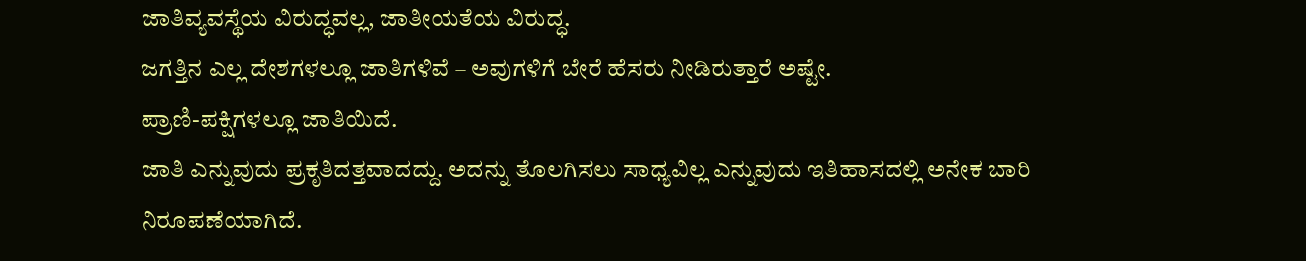ಜಾತಿವ್ಯವಸ್ಥೆಯ ವಿರುದ್ಧವಲ್ಲ, ಜಾತೀಯತೆಯ ವಿರುದ್ಧ.
ಜಗತ್ತಿನ ಎಲ್ಲ ದೇಶಗಳಲ್ಲೂ ಜಾತಿಗಳಿವೆ – ಅವುಗಳಿಗೆ ಬೇರೆ ಹೆಸರು ನೀಡಿರುತ್ತಾರೆ ಅಷ್ಟೇ.
ಪ್ರಾಣಿ-ಪಕ್ಷಿಗಳಲ್ಲೂ ಜಾತಿಯಿದೆ.
ಜಾತಿ ಎನ್ನುವುದು ಪ್ರಕೃತಿದತ್ತವಾದದ್ದು. ಅದನ್ನು ತೊಲಗಿಸಲು ಸಾಧ್ಯವಿಲ್ಲ ಎನ್ನುವುದು ಇತಿಹಾಸದಲ್ಲಿ ಅನೇಕ ಬಾರಿ ನಿರೂಪಣೆಯಾಗಿದೆ.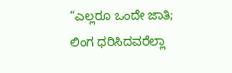“ಎಲ್ಲರೂ ಒಂದೇ ಜಾತಿ; ಲಿಂಗ ಧರಿಸಿದವರೆಲ್ಲಾ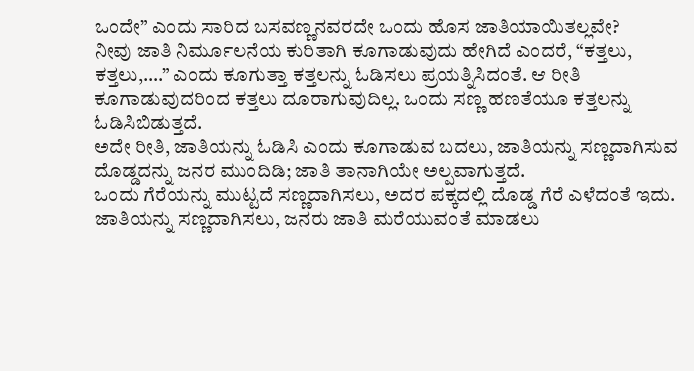ಒಂದೇ” ಎಂದು ಸಾರಿದ ಬಸವಣ್ಣನವರದೇ ಒಂದು ಹೊಸ ಜಾತಿಯಾಯಿತಲ್ಲವೇ?
ನೀವು ಜಾತಿ ನಿರ್ಮೂಲನೆಯ ಕುರಿತಾಗಿ ಕೂಗಾಡುವುದು ಹೇಗಿದೆ ಎಂದರೆ, “ಕತ್ತಲು, ಕತ್ತಲು,….” ಎಂದು ಕೂಗುತ್ತಾ ಕತ್ತಲನ್ನು ಓಡಿಸಲು ಪ್ರಯತ್ನಿಸಿದಂತೆ. ಆ ರೀತಿ ಕೂಗಾಡುವುದರಿಂದ ಕತ್ತಲು ದೂರಾಗುವುದಿಲ್ಲ. ಒಂದು ಸಣ್ಣ ಹಣತೆಯೂ ಕತ್ತಲನ್ನು ಓಡಿಸಿಬಿಡುತ್ತದೆ.
ಅದೇ ರೀತಿ, ಜಾತಿಯನ್ನು ಓಡಿಸಿ ಎಂದು ಕೂಗಾಡುವ ಬದಲು, ಜಾತಿಯನ್ನು ಸಣ್ಣದಾಗಿಸುವ ದೊಡ್ಡದನ್ನು ಜನರ ಮುಂದಿಡಿ; ಜಾತಿ ತಾನಾಗಿಯೇ ಅಲ್ಪವಾಗುತ್ತದೆ.
ಒಂದು ಗೆರೆಯನ್ನು ಮುಟ್ಟದೆ ಸಣ್ಣದಾಗಿಸಲು, ಅದರ ಪಕ್ಕದಲ್ಲಿ ದೊಡ್ಡ ಗೆರೆ ಎಳೆದಂತೆ ಇದು.
ಜಾತಿಯನ್ನು ಸಣ್ಣದಾಗಿಸಲು, ಜನರು ಜಾತಿ ಮರೆಯುವಂತೆ ಮಾಡಲು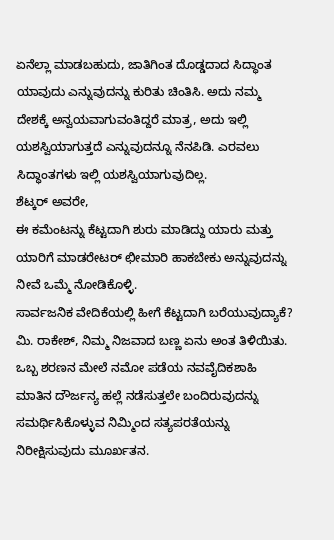ಏನೆಲ್ಲಾ ಮಾಡಬಹುದು, ಜಾತಿಗಿಂತ ದೊಡ್ಡದಾದ ಸಿದ್ಧಾಂತ ಯಾವುದು ಎನ್ನುವುದನ್ನು ಕುರಿತು ಚಿಂತಿಸಿ. ಅದು ನಮ್ಮ ದೇಶಕ್ಕೆ ಅನ್ವಯವಾಗುವಂತಿದ್ದರೆ ಮಾತ್ರ, ಅದು ಇಲ್ಲಿ ಯಶಸ್ವಿಯಾಗುತ್ತದೆ ಎನ್ನುವುದನ್ನೂ ನೆನಪಿಡಿ. ಎರವಲು ಸಿದ್ಧಾಂತಗಳು ಇಲ್ಲಿ ಯಶಸ್ವಿಯಾಗುವುದಿಲ್ಲ.
ಶೆಟ್ಕರ್ ಅವರೇ,
ಈ ಕಮೆಂಟನ್ನು ಕೆಟ್ಟದಾಗಿ ಶುರು ಮಾಡಿದ್ದು ಯಾರು ಮತ್ತು ಯಾರಿಗೆ ಮಾಡರೇಟರ್ ಛೀಮಾರಿ ಹಾಕಬೇಕು ಅನ್ನುವುದನ್ನು ನೀವೆ ಒಮ್ಮೆ ನೋಡಿಕೊಳ್ಳಿ.
ಸಾರ್ವಜನಿಕ ವೇದಿಕೆಯಲ್ಲಿ ಹೀಗೆ ಕೆಟ್ಟದಾಗಿ ಬರೆಯುವುದ್ಯಾಕೆ?
ಮಿ. ರಾಕೇಶ್, ನಿಮ್ಮ ನಿಜವಾದ ಬಣ್ಣ ಏನು ಅಂತ ತಿಳಿಯಿತು. ಒಬ್ಬ ಶರಣನ ಮೇಲೆ ನಮೋ ಪಡೆಯ ನವವೈದಿಕಶಾಹಿ ಮಾತಿನ ದೌರ್ಜನ್ಯ ಹಲ್ಲೆ ನಡೆಸುತ್ತಲೇ ಬಂದಿರುವುದನ್ನು ಸಮರ್ಥಿಸಿಕೊಳ್ಳುವ ನಿಮ್ಮಿಂದ ಸತ್ಯಪರತೆಯನ್ನು ನಿರೀಕ್ಷಿಸುವುದು ಮೂರ್ಖತನ.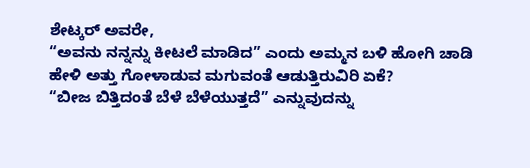ಶೇಟ್ಕರ್ ಅವರೇ,
“ಅವನು ನನ್ನನ್ನು ಕೀಟಲೆ ಮಾಡಿದ” ಎಂದು ಅಮ್ಮನ ಬಳಿ ಹೋಗಿ ಚಾಡಿ ಹೇಳಿ ಅತ್ತು ಗೋಳಾಡುವ ಮಗುವಂತೆ ಆಡುತ್ತಿರುವಿರಿ ಏಕೆ?
“ಬೀಜ ಬಿತ್ತಿದಂತೆ ಬೆಳೆ ಬೆಳೆಯುತ್ತದೆ” ಎನ್ನುವುದನ್ನು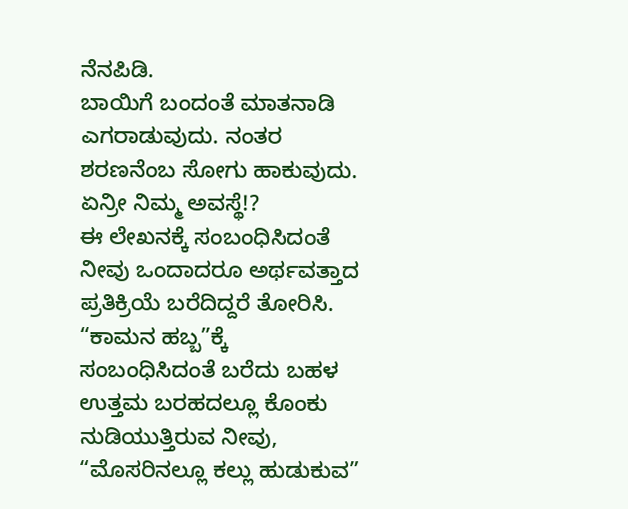ನೆನಪಿಡಿ.
ಬಾಯಿಗೆ ಬಂದಂತೆ ಮಾತನಾಡಿ ಎಗರಾಡುವುದು. ನಂತರ ಶರಣನೆಂಬ ಸೋಗು ಹಾಕುವುದು. ಏನ್ರೀ ನಿಮ್ಮ ಅವಸ್ಥೆ!?
ಈ ಲೇಖನಕ್ಕೆ ಸಂಬಂಧಿಸಿದಂತೆ ನೀವು ಒಂದಾದರೂ ಅರ್ಥವತ್ತಾದ ಪ್ರತಿಕ್ರಿಯೆ ಬರೆದಿದ್ದರೆ ತೋರಿಸಿ.
“ಕಾಮನ ಹಬ್ಬ”ಕ್ಕೆ ಸಂಬಂಧಿಸಿದಂತೆ ಬರೆದು ಬಹಳ ಉತ್ತಮ ಬರಹದಲ್ಲೂ ಕೊಂಕು ನುಡಿಯುತ್ತಿರುವ ನೀವು, “ಮೊಸರಿನಲ್ಲೂ ಕಲ್ಲು ಹುಡುಕುವ”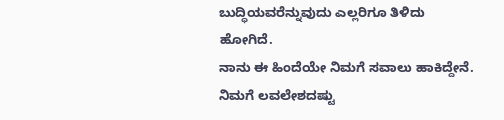ಬುದ್ಧಿಯವರೆನ್ನುವುದು ಎಲ್ಲರಿಗೂ ತಿಳಿದು ಹೋಗಿದೆ.
ನಾನು ಈ ಹಿಂದೆಯೇ ನಿಮಗೆ ಸವಾಲು ಹಾಕಿದ್ದೇನೆ. ನಿಮಗೆ ಲವಲೇಶದಷ್ಟು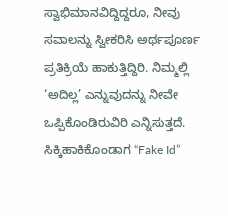ಸ್ವಾಭಿಮಾನವಿದ್ದಿದ್ದರೂ, ನೀವು ಸವಾಲನ್ನು ಸ್ವೀಕರಿಸಿ ಅರ್ಥಪೂರ್ಣ ಪ್ರತಿಕ್ರಿಯೆ ಹಾಕುತ್ತಿದ್ದಿರಿ. ನಿಮ್ಮಲ್ಲಿ ‘ಅದಿಲ್ಲ’ ಎನ್ನುವುದನ್ನು ನೀವೇ ಒಪ್ಪಿಕೊಂಡಿರುವಿರಿ ಎನ್ನಿಸುತ್ತದೆ. ಸಿಕ್ಕಿಹಾಕಿಕೊಂಡಾಗ “Fake Id”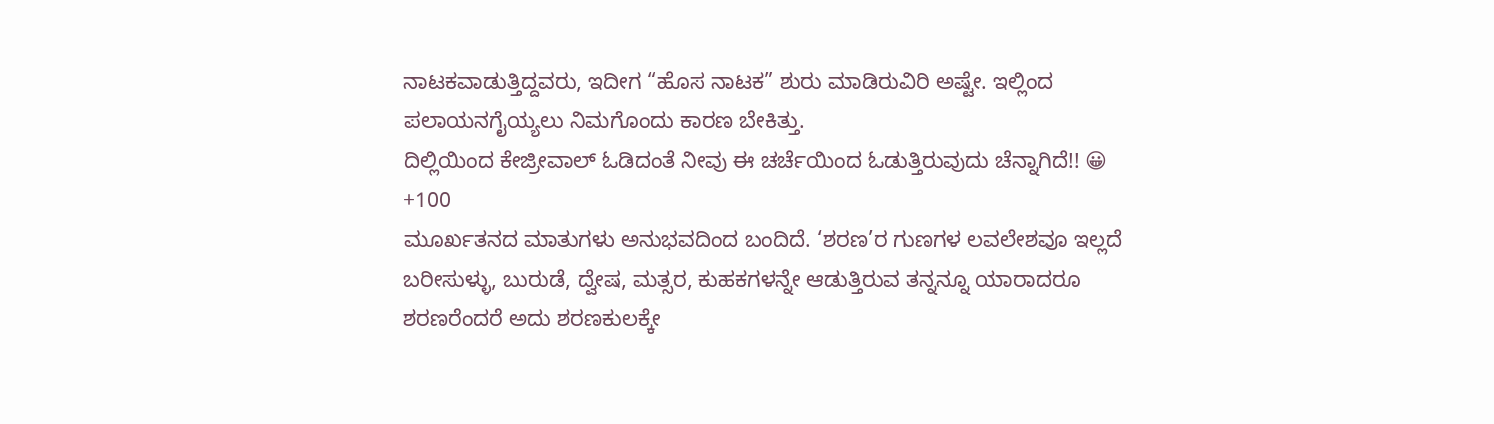ನಾಟಕವಾಡುತ್ತಿದ್ದವರು, ಇದೀಗ “ಹೊಸ ನಾಟಕ” ಶುರು ಮಾಡಿರುವಿರಿ ಅಷ್ಟೇ. ಇಲ್ಲಿಂದ ಪಲಾಯನಗೈಯ್ಯಲು ನಿಮಗೊಂದು ಕಾರಣ ಬೇಕಿತ್ತು.
ದಿಲ್ಲಿಯಿಂದ ಕೇಜ್ರೀವಾಲ್ ಓಡಿದಂತೆ ನೀವು ಈ ಚರ್ಚೆಯಿಂದ ಓಡುತ್ತಿರುವುದು ಚೆನ್ನಾಗಿದೆ!! 😀
+100
ಮೂರ್ಖತನದ ಮಾತುಗಳು ಅನುಭವದಿಂದ ಬಂದಿದೆ. ‘ಶರಣ’ರ ಗುಣಗಳ ಲವಲೇಶವೂ ಇಲ್ಲದೆ ಬರೀಸುಳ್ಳು, ಬುರುಡೆ, ದ್ವೇಷ, ಮತ್ಸರ, ಕುಹಕಗಳನ್ನೇ ಆಡುತ್ತಿರುವ ತನ್ನನ್ನೂ ಯಾರಾದರೂ ಶರಣರೆಂದರೆ ಅದು ಶರಣಕುಲಕ್ಕೇ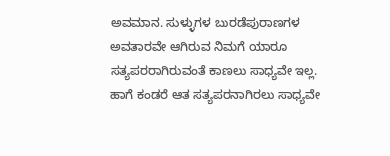ಅವಮಾನ. ಸುಳ್ಳುಗಳ ಬುರಡೆಪುರಾಣಗಳ ಅವತಾರವೇ ಆಗಿರುವ ನಿಮಗೆ ಯಾರೂ ಸತ್ಯಪರರಾಗಿರುವಂತೆ ಕಾಣಲು ಸಾಧ್ಯವೇ ಇಲ್ಲ. ಹಾಗೆ ಕಂಡರೆ ಆತ ಸತ್ಯಪರನಾಗಿರಲು ಸಾಧ್ಯವೇ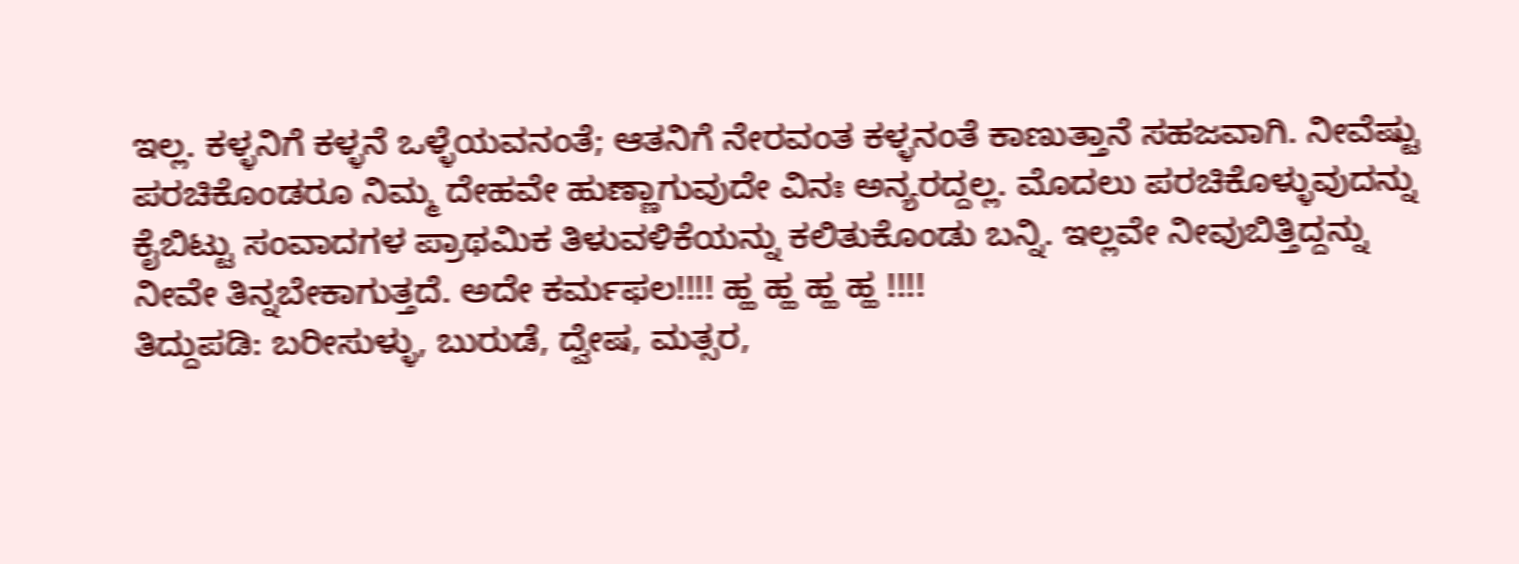ಇಲ್ಲ. ಕಳ್ಳನಿಗೆ ಕಳ್ಳನೆ ಒಳ್ಳೆಯವನಂತೆ; ಆತನಿಗೆ ನೇರವಂತ ಕಳ್ಳನಂತೆ ಕಾಣುತ್ತಾನೆ ಸಹಜವಾಗಿ. ನೀವೆಷ್ಟು ಪರಚಿಕೊಂಡರೂ ನಿಮ್ಮ ದೇಹವೇ ಹುಣ್ಣಾಗುವುದೇ ವಿನಃ ಅನ್ಯರದ್ದಲ್ಲ. ಮೊದಲು ಪರಚಿಕೊಳ್ಳುವುದನ್ನು ಕೈಬಿಟ್ಟು ಸಂವಾದಗಳ ಪ್ರಾಥಮಿಕ ತಿಳುವಳಿಕೆಯನ್ನು ಕಲಿತುಕೊಂಡು ಬನ್ನಿ. ಇಲ್ಲವೇ ನೀವುಬಿತ್ತಿದ್ದನ್ನು ನೀವೇ ತಿನ್ನಬೇಕಾಗುತ್ತದೆ. ಅದೇ ಕರ್ಮಫಲ!!!! ಹ್ಹ ಹ್ಹ ಹ್ಹ ಹ್ಹ !!!!
ತಿದ್ದುಪಡಿ: ಬರೀಸುಳ್ಳು, ಬುರುಡೆ, ದ್ವೇಷ, ಮತ್ಸರ,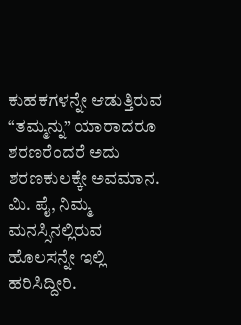ಕುಹಕಗಳನ್ನೇ ಆಡುತ್ತಿರುವ “ತಮ್ಮನ್ನು” ಯಾರಾದರೂ ಶರಣರೆಂದರೆ ಅದು ಶರಣಕುಲಕ್ಕೇ ಅವಮಾನ.
ಮಿ. ಪೈ, ನಿಮ್ಮ ಮನಸ್ಸಿನಲ್ಲಿರುವ ಹೊಲಸನ್ನೇ ಇಲ್ಲಿ ಹರಿಸಿದ್ದೀರಿ.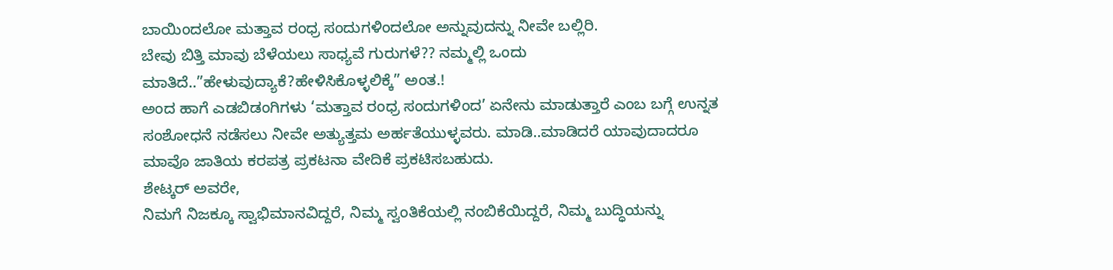ಬಾಯಿಂದಲೋ ಮತ್ತಾವ ರಂಧ್ರ ಸಂದುಗಳಿಂದಲೋ ಅನ್ನುವುದನ್ನು ನೀವೇ ಬಲ್ಲಿರಿ.
ಬೇವು ಬಿತ್ತಿ ಮಾವು ಬೆಳೆಯಲು ಸಾಧ್ಯವೆ ಗುರುಗಳೆ?? ನಮ್ಮಲ್ಲಿ ಒಂದು ಮಾತಿದೆ..”ಹೇಳುವುದ್ಯಾಕೆ?ಹೇಳಿಸಿಕೊಳ್ಳಲಿಕ್ಕೆ” ಅಂತ.!
ಅಂದ ಹಾಗೆ ಎಡಬಿಡಂಗಿಗಳು ‘ಮತ್ತಾವ ರಂಧ್ರ ಸಂದುಗಳಿಂದ’ ಏನೇನು ಮಾಡುತ್ತಾರೆ ಎಂಬ ಬಗ್ಗೆ ಉನ್ನತ ಸಂಶೋಧನೆ ನಡೆಸಲು ನೀವೇ ಅತ್ಯುತ್ತಮ ಅರ್ಹತೆಯುಳ್ಳವರು. ಮಾಡಿ..ಮಾಡಿದರೆ ಯಾವುದಾದರೂ ಮಾವೊ ಜಾತಿಯ ಕರಪತ್ರ ಪ್ರಕಟನಾ ವೇದಿಕೆ ಪ್ರಕಟಿಸಬಹುದು.
ಶೇಟ್ಕರ್ ಅವರೇ,
ನಿಮಗೆ ನಿಜಕ್ಕೂ ಸ್ವಾಭಿಮಾನವಿದ್ದರೆ, ನಿಮ್ಮ ಸ್ವಂತಿಕೆಯಲ್ಲಿ ನಂಬಿಕೆಯಿದ್ದರೆ, ನಿಮ್ಮ ಬುದ್ಧಿಯನ್ನು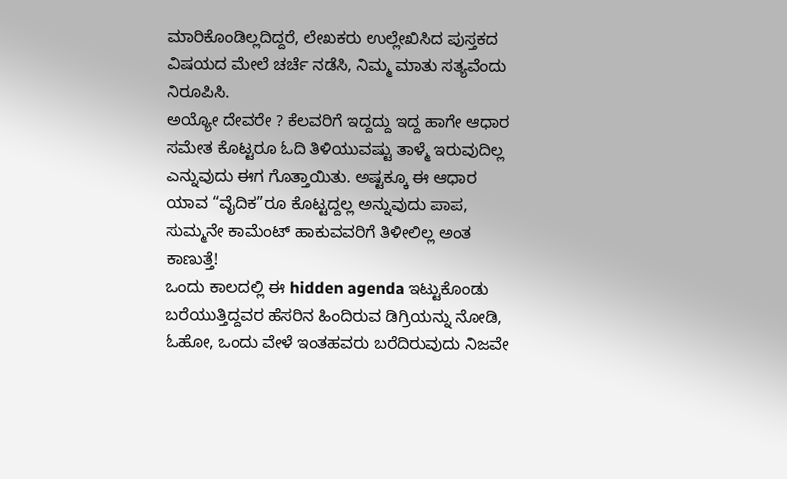ಮಾರಿಕೊಂಡಿಲ್ಲದಿದ್ದರೆ, ಲೇಖಕರು ಉಲ್ಲೇಖಿಸಿದ ಪುಸ್ತಕದ ವಿಷಯದ ಮೇಲೆ ಚರ್ಚೆ ನಡೆಸಿ, ನಿಮ್ಮ ಮಾತು ಸತ್ಯವೆಂದು ನಿರೂಪಿಸಿ.
ಅಯ್ಯೋ ದೇವರೇ ? ಕೆಲವರಿಗೆ ಇದ್ದದ್ದು ಇದ್ದ ಹಾಗೇ ಆಧಾರ ಸಮೇತ ಕೊಟ್ಟರೂ ಓದಿ ತಿಳಿಯುವಷ್ಟು ತಾಳ್ಮೆ ಇರುವುದಿಲ್ಲ ಎನ್ನುವುದು ಈಗ ಗೊತ್ತಾಯಿತು. ಅಷ್ಟಕ್ಕೂ ಈ ಆಧಾರ ಯಾವ “ವೈದಿಕ”ರೂ ಕೊಟ್ಟದ್ದಲ್ಲ ಅನ್ನುವುದು ಪಾಪ, ಸುಮ್ಮನೇ ಕಾಮೆಂಟ್ ಹಾಕುವವರಿಗೆ ತಿಳೀಲಿಲ್ಲ ಅಂತ ಕಾಣುತ್ತೆ!
ಒಂದು ಕಾಲದಲ್ಲಿ ಈ hidden agenda ಇಟ್ಟುಕೊಂಡು ಬರೆಯುತ್ತಿದ್ದವರ ಹೆಸರಿನ ಹಿಂದಿರುವ ಡಿಗ್ರಿಯನ್ನು ನೋಡಿ, ಓಹೋ, ಒಂದು ವೇಳೆ ಇಂತಹವರು ಬರೆದಿರುವುದು ನಿಜವೇ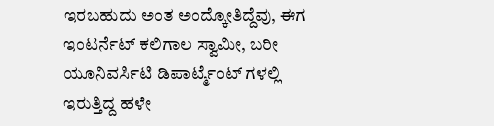ಇರಬಹುದು ಅಂತ ಅಂದ್ಕೋತಿದ್ದೆವು, ಈಗ ಇಂಟರ್ನೆಟ್ ಕಲಿಗಾಲ ಸ್ವಾಮೀ, ಬರೀ ಯೂನಿವರ್ಸಿಟಿ ಡಿಪಾರ್ಟ್ಮೆಂಟ್ ಗಳಲ್ಲಿ ಇರುತ್ತಿದ್ದ ಹಳೇ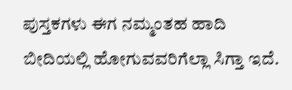ಪುಸ್ತಕಗಳು ಈಗ ನಮ್ಮಂತಹ ಹಾದಿ ಬೀದಿಯಲ್ಲಿ ಹೋಗುವವರಿಗೆಲ್ಲಾ ಸಿಗ್ತಾ ಇದೆ.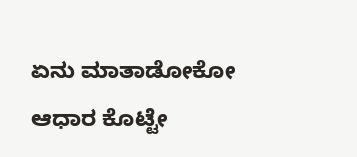ಏನು ಮಾತಾಡೋಕೋ ಆಧಾರ ಕೊಟ್ಟೇ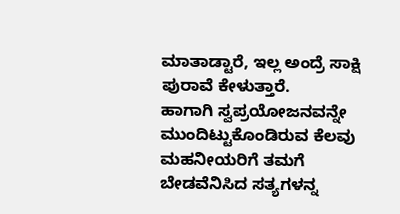ಮಾತಾಡ್ಟಾರೆ, ಇಲ್ಲ ಅಂದ್ರೆ ಸಾಕ್ಷಿ ಪುರಾವೆ ಕೇಳುತ್ತಾರೆ.
ಹಾಗಾಗಿ ಸ್ವಪ್ರಯೋಜನವನ್ನೇ ಮುಂದಿಟ್ಟುಕೊಂಡಿರುವ ಕೆಲವು ಮಹನೀಯರಿಗೆ ತಮಗೆ ಬೇಡವೆನಿಸಿದ ಸತ್ಯಗಳನ್ನ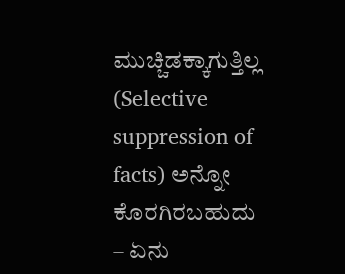ಮುಚ್ಚಿಡಕ್ಕಾಗುತ್ತಿಲ್ಲ (Selective suppression of facts) ಅನ್ನೋ ಕೊರಗಿರಬಹುದು – ಏನು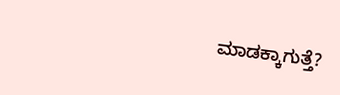ಮಾಡಕ್ಕಾಗುತ್ತೆ?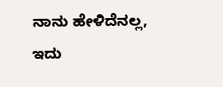ನಾನು ಹೇಳಿದೆನಲ್ಲ, ಇದು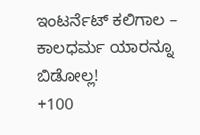ಇಂಟರ್ನೆಟ್ ಕಲಿಗಾಲ – ಕಾಲಧರ್ಮ ಯಾರನ್ನೂ ಬಿಡೋಲ್ಲ!
+100